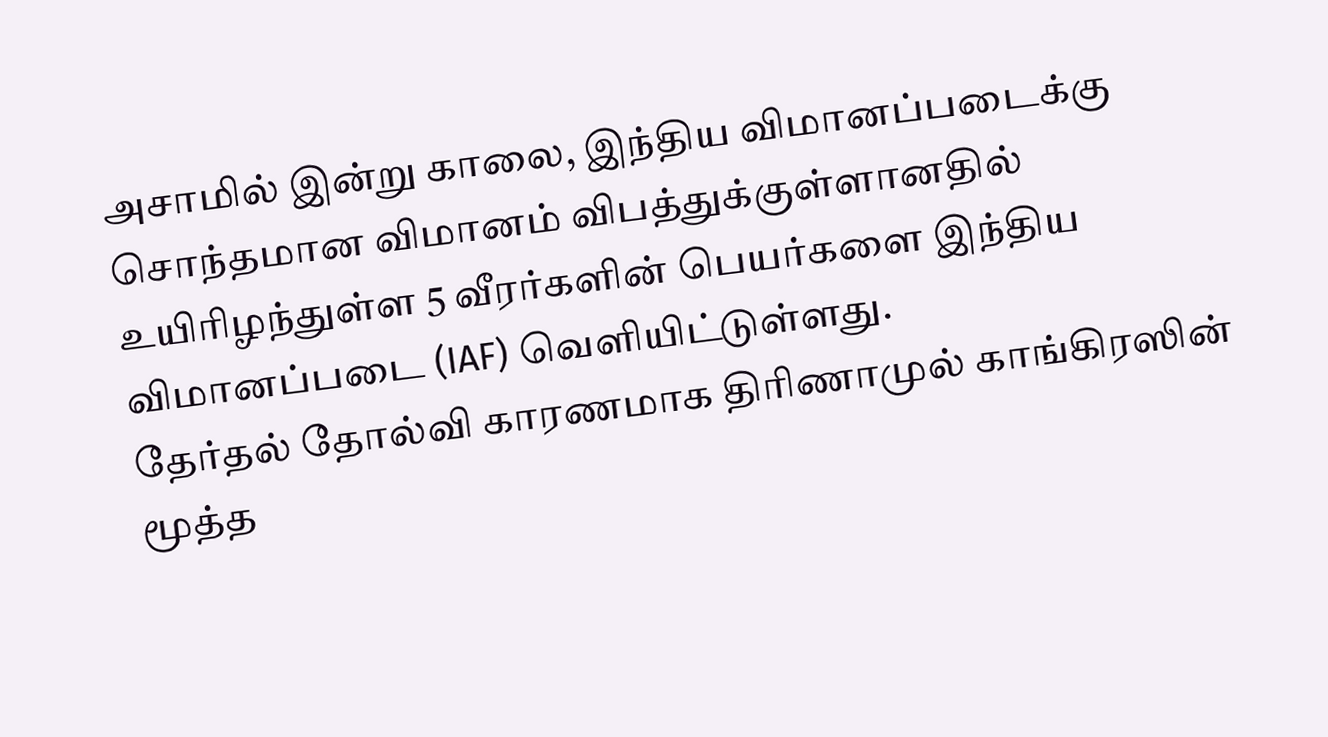அசாமில் இன்று காலை, இந்திய விமானப்படைக்கு சொந்தமான விமானம் விபத்துக்குள்ளானதில் உயிரிழந்துள்ள 5 வீரர்களின் பெயர்களை இந்திய விமானப்படை (IAF) வெளியிட்டுள்ளது.
தேர்தல் தோல்வி காரணமாக திரிணாமுல் காங்கிரஸின் மூத்த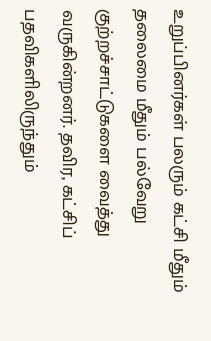உறுப்பினர்கள் பலரும் கட்சி மீதும் தலைமை மீதும் பல்வேறு குற்றச்சாட்டுகளை வைத்து வருகின்றனர். தவிர, கட்சிப் பதவிகளிலிருந்தும்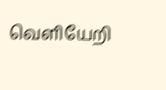வெளியேறி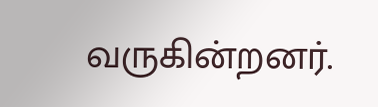வருகின்றனர்.